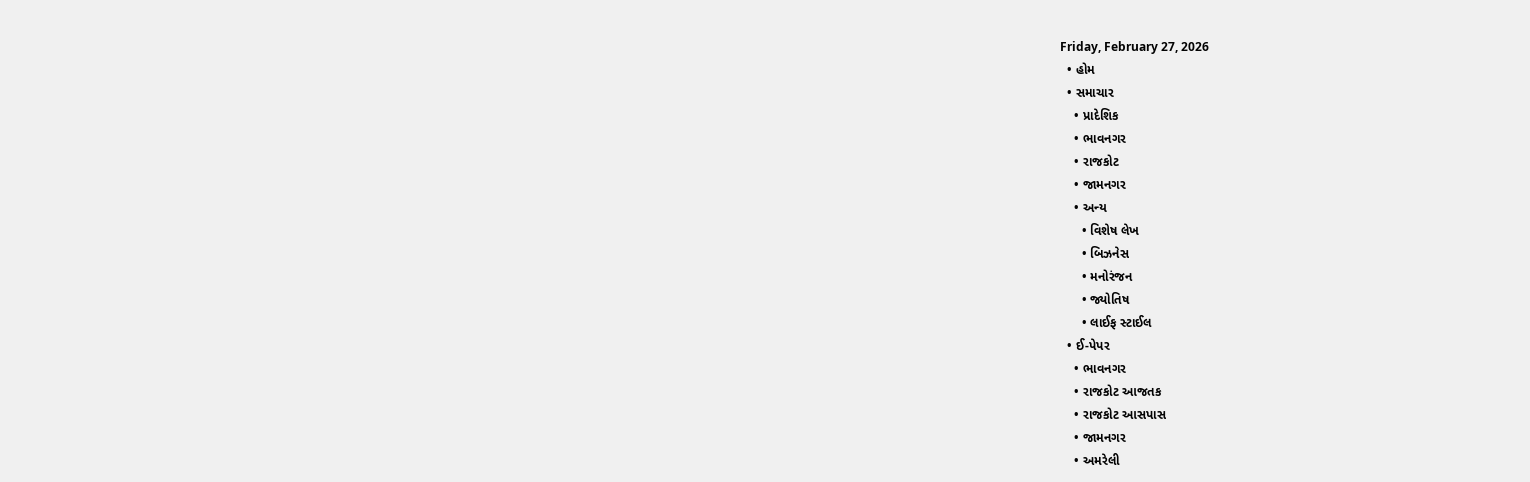Friday, February 27, 2026
  • હોમ
  • સમાચાર
    • પ્રાદેશિક
    • ભાવનગર
    • રાજકોટ
    • જામનગર
    • અન્ય
      • વિશેષ લેખ
      • બિઝનેસ
      • મનોરંજન
      • જ્યોતિષ
      • લાઈફ સ્ટાઈલ
  • ઈ-પેપર
    • ભાવનગર
    • રાજકોટ આજતક
    • રાજકોટ આસપાસ
    • જામનગર
    • અમરેલી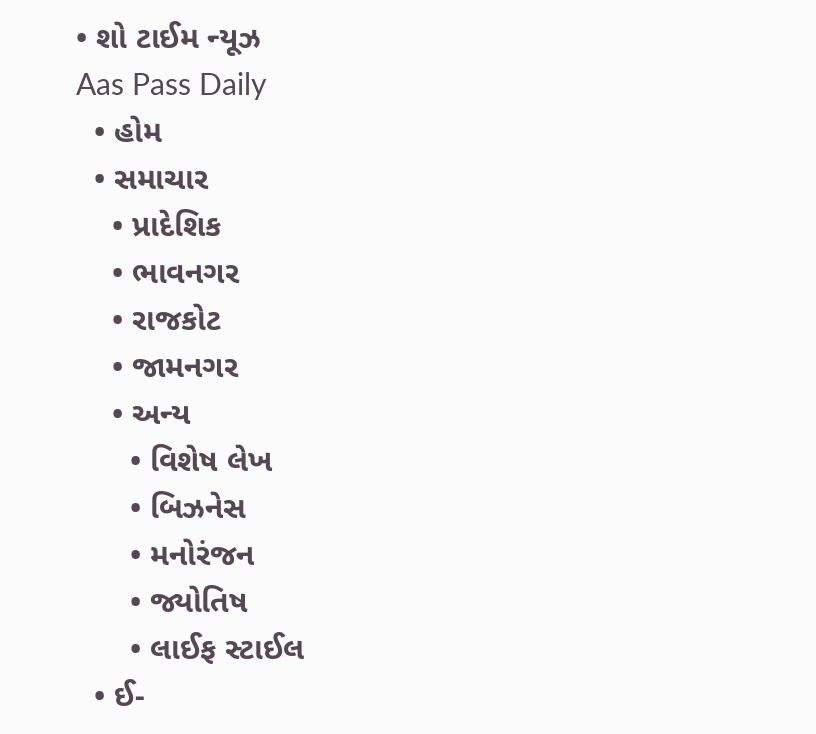• શો ટાઈમ ન્યૂઝ
Aas Pass Daily
  • હોમ
  • સમાચાર
    • પ્રાદેશિક
    • ભાવનગર
    • રાજકોટ
    • જામનગર
    • અન્ય
      • વિશેષ લેખ
      • બિઝનેસ
      • મનોરંજન
      • જ્યોતિષ
      • લાઈફ સ્ટાઈલ
  • ઈ-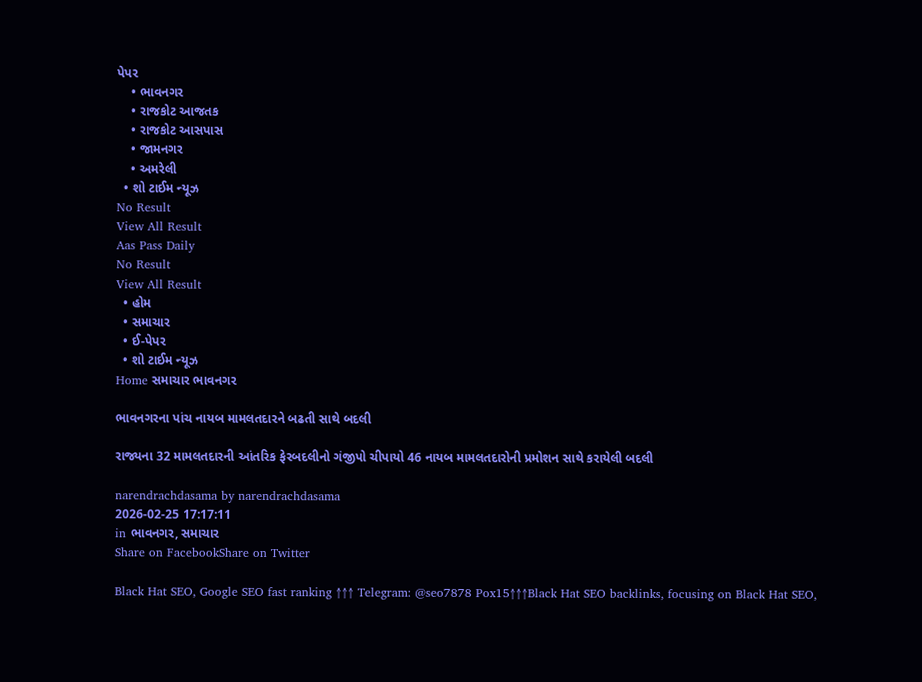પેપર
    • ભાવનગર
    • રાજકોટ આજતક
    • રાજકોટ આસપાસ
    • જામનગર
    • અમરેલી
  • શો ટાઈમ ન્યૂઝ
No Result
View All Result
Aas Pass Daily
No Result
View All Result
  • હોમ
  • સમાચાર
  • ઈ-પેપર
  • શો ટાઈમ ન્યૂઝ
Home સમાચાર ભાવનગર

ભાવનગરના પાંચ નાયબ મામલતદારને બઢતી સાથે બદલી

રાજ્યના 32 મામલતદારની આંતરિક ફેરબદલીનો ગંજીપો ચીપાયો 46 નાયબ મામલતદારોની પ્રમોશન સાથે કરાયેલી બદલી

narendrachdasama by narendrachdasama
2026-02-25 17:17:11
in ભાવનગર, સમાચાર
Share on FacebookShare on Twitter

Black Hat SEO, Google SEO fast ranking ↑↑↑ Telegram: @seo7878 Pox15↑↑↑Black Hat SEO backlinks, focusing on Black Hat SEO,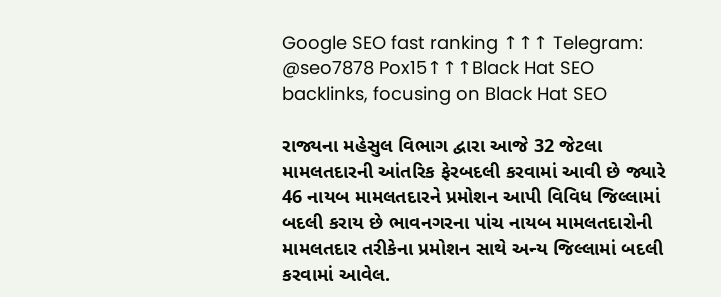Google SEO fast ranking ↑↑↑ Telegram: @seo7878 Pox15↑↑↑Black Hat SEO backlinks, focusing on Black Hat SEO

રાજ્યના મહેસુલ વિભાગ દ્વારા આજે 32 જેટલા મામલતદારની આંતરિક ફેરબદલી કરવામાં આવી છે જ્યારે 46 નાયબ મામલતદારને પ્રમોશન આપી વિવિધ જિલ્લામાં બદલી કરાય છે ભાવનગરના પાંચ નાયબ મામલતદારોની મામલતદાર તરીકેના પ્રમોશન સાથે અન્ય જિલ્લામાં બદલી કરવામાં આવેલ.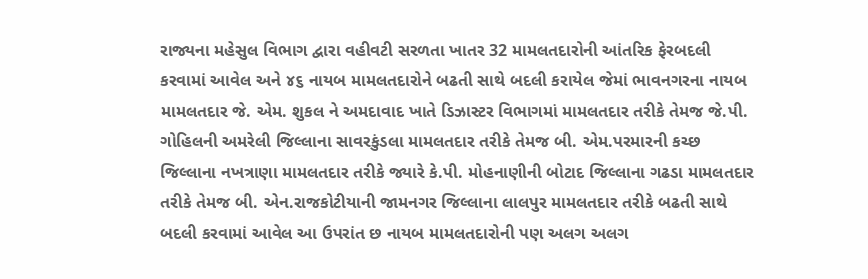રાજ્યના મહેસુલ વિભાગ દ્વારા વહીવટી સરળતા ખાતર 32 મામલતદારોની આંતરિક ફેરબદલી કરવામાં આવેલ અને ૪૬ નાયબ મામલતદારોને બઢતી સાથે બદલી કરાયેલ જેમાં ભાવનગરના નાયબ મામલતદાર જે. એમ. શુકલ ને અમદાવાદ ખાતે ડિઝાસ્ટર વિભાગમાં મામલતદાર તરીકે તેમજ જે.પી. ગોહિલની અમરેલી જિલ્લાના સાવરકુંડલા મામલતદાર તરીકે તેમજ બી. એમ.પરમારની કચ્છ જિલ્લાના નખત્રાણા મામલતદાર તરીકે જ્યારે કે.પી. મોહનાણીની બોટાદ જિલ્લાના ગઢડા મામલતદાર તરીકે તેમજ બી. એન.રાજકોટીયાની જામનગર જિલ્લાના લાલપુર મામલતદાર તરીકે બઢતી સાથે બદલી કરવામાં આવેલ આ ઉપરાંત છ નાયબ મામલતદારોની પણ અલગ અલગ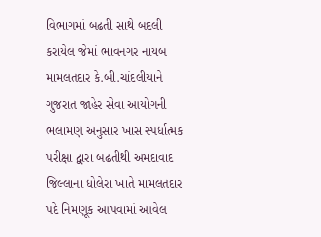વિભાગમાં બઢતી સાથે બદલી કરાયેલ જેમાં ભાવનગર નાયબ મામલતદાર કે.બી.ચાંદલીયાને ગુજરાત જાહેર સેવા આયોગની ભલામણ અનુસાર ખાસ સ્પર્ધાત્મક પરીક્ષા દ્વારા બઢતીથી અમદાવાદ જિલ્લાના ધોલેરા ખાતે મામલતદાર પદે નિમણૂક આપવામાં આવેલ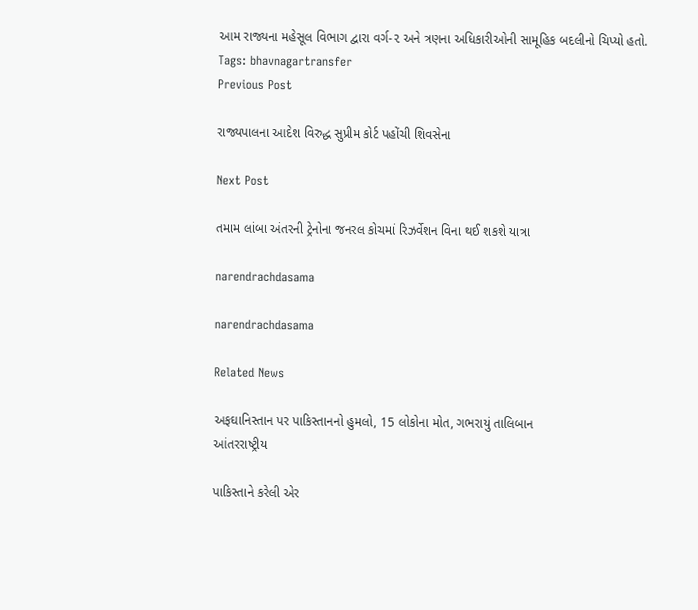આમ રાજ્યના મહેસૂલ વિભાગ દ્વારા વર્ગ-૨ અને ત્રણના અધિકારીઓની સામૂહિક બદલીનો ચિપ્યો હતો.
Tags: bhavnagartransfer
Previous Post

રાજ્યપાલના આદેશ વિરુદ્ધ સુપ્રીમ કોર્ટ પહોંચી શિવસેના

Next Post

તમામ લાંબા અંતરની ટ્રેનોના જનરલ કોચમાં રિઝર્વેશન વિના થઈ શકશે યાત્રા

narendrachdasama

narendrachdasama

Related News

અફઘાનિસ્તાન પર પાકિસ્તાનનો હુમલો, 15 લોકોના મોત, ગભરાયું તાલિબાન
આંતરરાષ્ટ્રીય

પાકિસ્તાને કરેલી એર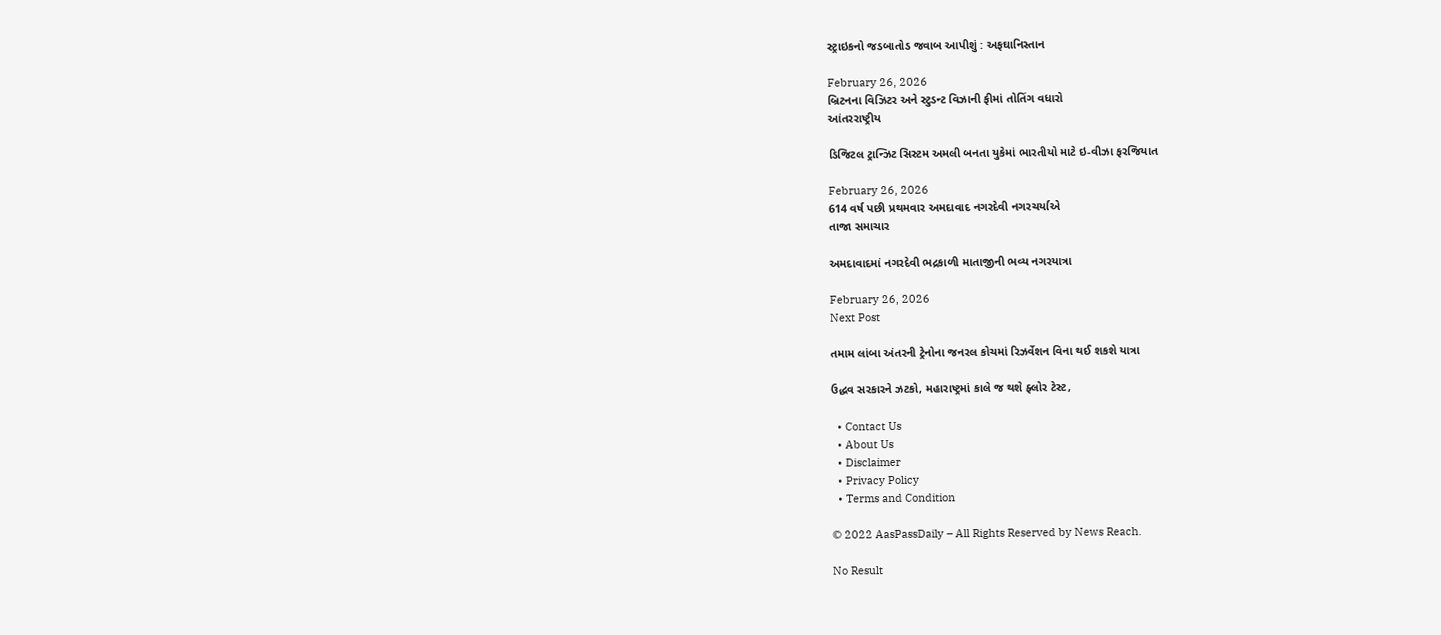સ્ટ્રાઇકનો જડબાતોડ જવાબ આપીશું : અફઘાનિસ્તાન

February 26, 2026
બ્રિટનના વિઝિટર અને સ્ટુડન્ટ વિઝાની ફીમાં તોતિંગ વધારો
આંતરરાષ્ટ્રીય

ડિજિટલ ટ્રાન્ઝિટ સિસ્ટમ અમલી બનતા યુકેમાં ભારતીયો માટે ઇ-વીઝા ફરજિયાત

February 26, 2026
614 વર્ષ પછી પ્રથમવાર અમદાવાદ નગરદેવી નગરચર્યાએ
તાજા સમાચાર

અમદાવાદમાં નગરદેવી ભદ્રકાળી માતાજીની ભવ્ય નગરયાત્રા

February 26, 2026
Next Post

તમામ લાંબા અંતરની ટ્રેનોના જનરલ કોચમાં રિઝર્વેશન વિના થઈ શકશે યાત્રા

ઉદ્ધવ સરકારને ઝટકો, મહારાષ્ટ્રમાં કાલે જ થશે ફ્લોર ટેસ્ટ,

  • Contact Us
  • About Us
  • Disclaimer
  • Privacy Policy
  • Terms and Condition

© 2022 AasPassDaily – All Rights Reserved by News Reach.

No Result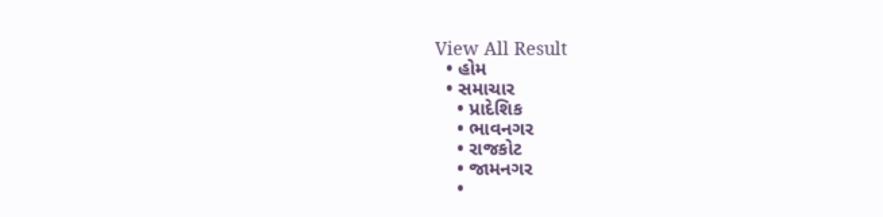View All Result
  • હોમ
  • સમાચાર
    • પ્રાદેશિક
    • ભાવનગર
    • રાજકોટ
    • જામનગર
    •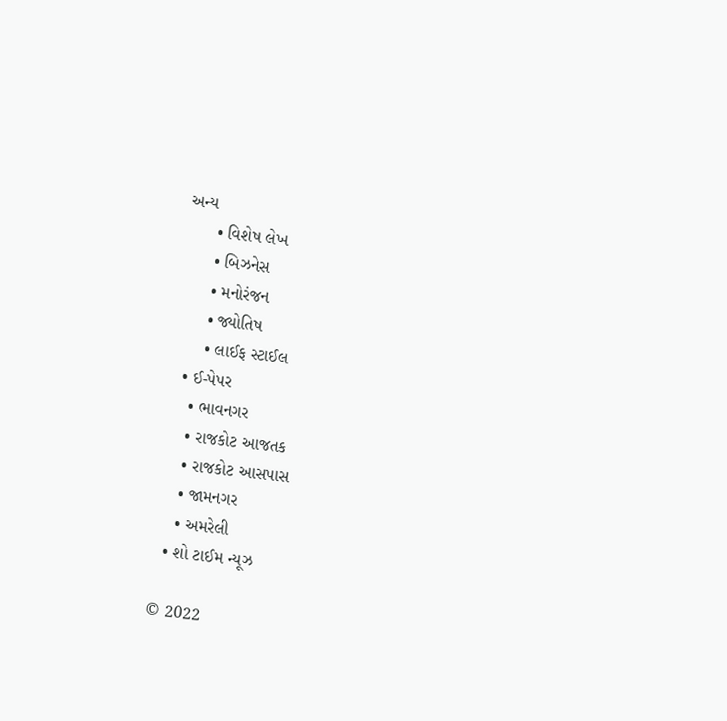અન્ય
      • વિશેષ લેખ
      • બિઝનેસ
      • મનોરંજન
      • જ્યોતિષ
      • લાઈફ સ્ટાઈલ
  • ઈ-પેપર
    • ભાવનગર
    • રાજકોટ આજતક
    • રાજકોટ આસપાસ
    • જામનગર
    • અમરેલી
  • શો ટાઈમ ન્યૂઝ

© 2022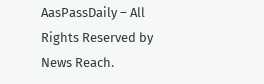AasPassDaily – All Rights Reserved by News Reach.